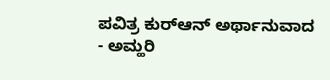ಪವಿತ್ರ ಕುರ್‌ಆನ್ ಅರ್ಥಾನುವಾದ - ಅಮ್ಹರಿ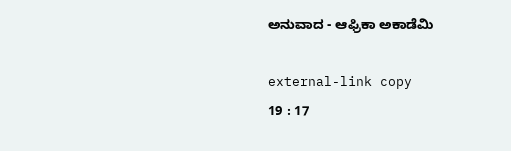ಅನುವಾದ - ಆಫ್ರಿಕಾ ಅಕಾಡೆಮಿ

external-link copy
19 : 17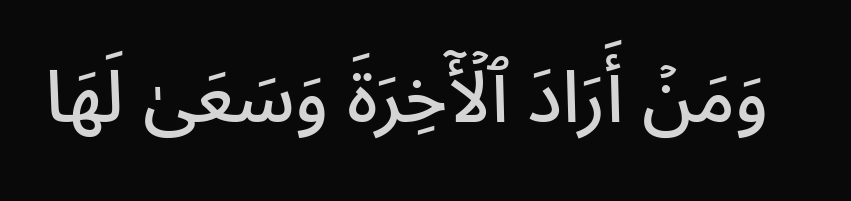وَمَنۡ أَرَادَ ٱلۡأٓخِرَةَ وَسَعَىٰ لَهَا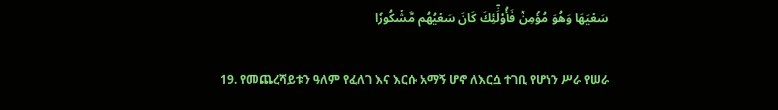سَعۡيَهَا وَهُوَ مُؤۡمِنٞ فَأُوْلَٰٓئِكَ كَانَ سَعۡيُهُم مَّشۡكُورٗا

19. የመጨረሻይቱን ዓለም የፈለገ እና እርሱ አማኝ ሆኖ ለእርሷ ተገቢ የሆነን ሥራ የሠራ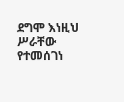ደግሞ እነዚህ ሥራቸው የተመሰገነ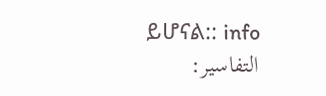ይሆናል:: info
التفاسير: